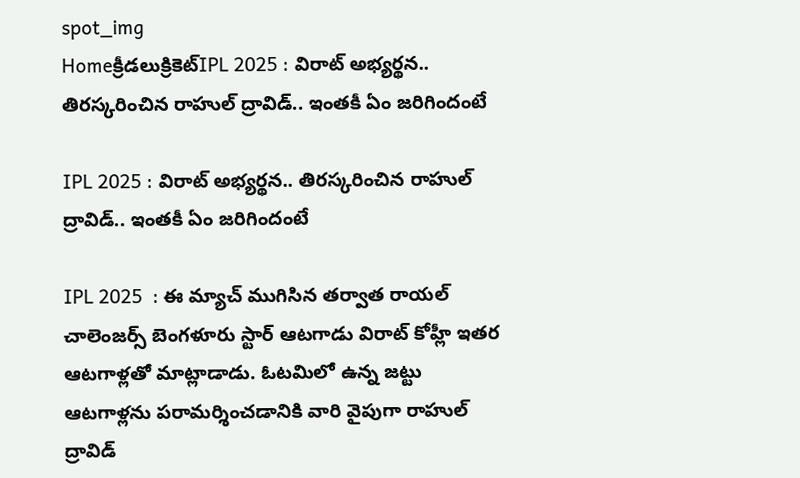spot_img
Homeక్రీడలుక్రికెట్‌IPL 2025 : విరాట్ అభ్యర్థన.. తిరస్కరించిన రాహుల్ ద్రావిడ్.. ఇంతకీ ఏం జరిగిందంటే

IPL 2025 : విరాట్ అభ్యర్థన.. తిరస్కరించిన రాహుల్ ద్రావిడ్.. ఇంతకీ ఏం జరిగిందంటే

IPL 2025  : ఈ మ్యాచ్ ముగిసిన తర్వాత రాయల్ చాలెంజర్స్ బెంగళూరు స్టార్ ఆటగాడు విరాట్ కోహ్లీ ఇతర ఆటగాళ్లతో మాట్లాడాడు. ఓటమిలో ఉన్న జట్టు ఆటగాళ్లను పరామర్శించడానికి వారి వైపుగా రాహుల్ ద్రావిడ్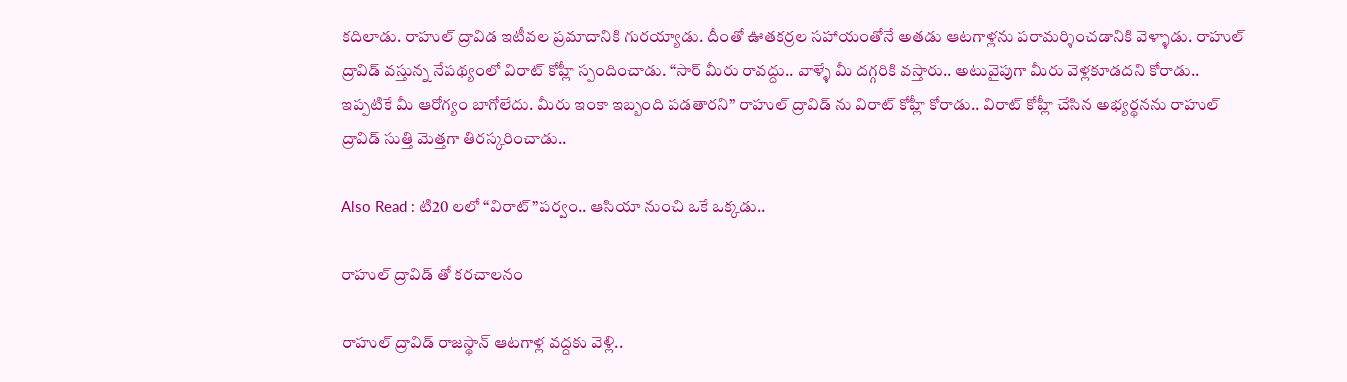కదిలాడు. రాహుల్ ద్రావిడ ఇటీవల ప్రమాదానికి గురయ్యాడు. దీంతో ఊతకర్రల సహాయంతోనే అతడు ఆటగాళ్లను పరామర్శించడానికి వెళ్ళాడు. రాహుల్ ద్రావిడ్ వస్తున్న నేపథ్యంలో విరాట్ కోహ్లీ స్పందించాడు. “సార్ మీరు రావద్దు.. వాళ్ళే మీ దగ్గరికి వస్తారు.. అటువైపుగా మీరు వెళ్లకూడదని కోరాడు.. ఇప్పటికే మీ ఆరోగ్యం బాగోలేదు. మీరు ఇంకా ఇబ్బంది పడతారని” రాహుల్ ద్రావిడ్ ను విరాట్ కోహ్లీ కోరాడు.. విరాట్ కోహ్లీ చేసిన అభ్యర్థనను రాహుల్ ద్రావిడ్ సుత్తి మెత్తగా తిరస్కరించాడు..

Also Read : టి20 లలో “విరాట్”పర్వం.. ఆసియా నుంచి ఒకే ఒక్కడు..

రాహుల్ ద్రావిడ్ తో కరచాలనం

రాహుల్ ద్రావిడ్ రాజస్థాన్ ఆటగాళ్ల వద్దకు వెళ్లి..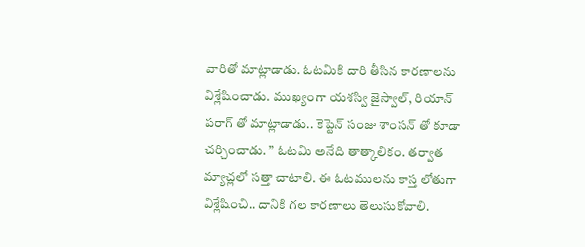వారితో మాట్లాడాడు. ఓటమికి దారి తీసిన కారణాలను విశ్లేషించాడు. ముఖ్యంగా యశస్వి జైస్వాల్, రియాన్ పరాగ్ తో మాట్లాడాడు.. కెప్టెన్ సంజు శాంసన్ తో కూడా చర్చించాడు. ” ఓటమి అనేది తాత్కాలికం. తర్వాత మ్యాచ్లలో సత్తా చాటాలి. ఈ ఓటములను కాస్త లోతుగా విశ్లేషించి.. దానికి గల కారణాలు తెలుసుకోవాలి.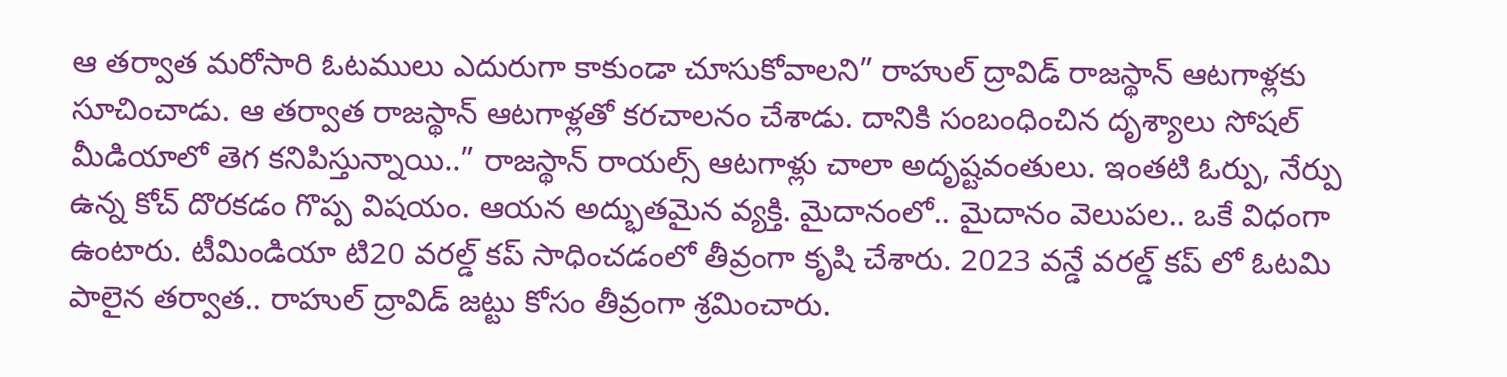ఆ తర్వాత మరోసారి ఓటములు ఎదురుగా కాకుండా చూసుకోవాలని” రాహుల్ ద్రావిడ్ రాజస్థాన్ ఆటగాళ్లకు సూచించాడు. ఆ తర్వాత రాజస్థాన్ ఆటగాళ్లతో కరచాలనం చేశాడు. దానికి సంబంధించిన దృశ్యాలు సోషల్ మీడియాలో తెగ కనిపిస్తున్నాయి..” రాజస్థాన్ రాయల్స్ ఆటగాళ్లు చాలా అదృష్టవంతులు. ఇంతటి ఓర్పు, నేర్పు ఉన్న కోచ్ దొరకడం గొప్ప విషయం. ఆయన అద్భుతమైన వ్యక్తి. మైదానంలో.. మైదానం వెలుపల.. ఒకే విధంగా ఉంటారు. టీమిండియా టి20 వరల్డ్ కప్ సాధించడంలో తీవ్రంగా కృషి చేశారు. 2023 వన్డే వరల్డ్ కప్ లో ఓటమి పాలైన తర్వాత.. రాహుల్ ద్రావిడ్ జట్టు కోసం తీవ్రంగా శ్రమించారు.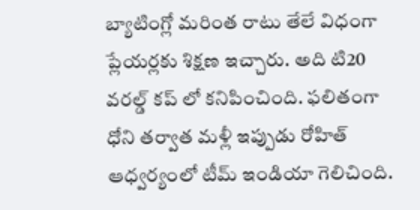బ్యాటింగ్లో మరింత రాటు తేలే విధంగా ప్లేయర్లకు శిక్షణ ఇచ్చారు. అది టి20 వరల్డ్ కప్ లో కనిపించింది. ఫలితంగా ధోని తర్వాత మళ్లీ ఇప్పుడు రోహిత్ ఆధ్వర్యంలో టీమ్ ఇండియా గెలిచింది.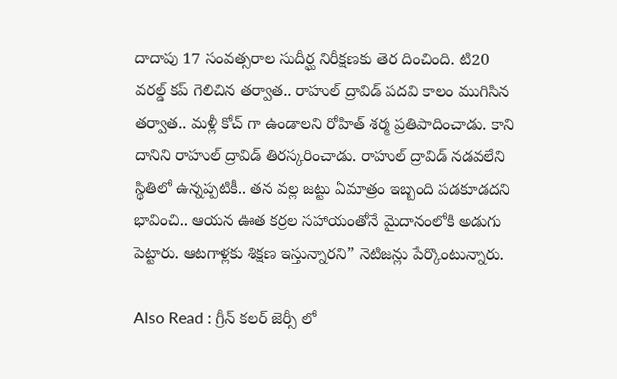దాదాపు 17 సంవత్సరాల సుదీర్ఘ నిరీక్షణకు తెర దించింది. టి20 వరల్డ్ కప్ గెలిచిన తర్వాత.. రాహుల్ ద్రావిడ్ పదవి కాలం ముగిసిన తర్వాత.. మళ్లీ కోచ్ గా ఉండాలని రోహిత్ శర్మ ప్రతిపాదించాడు. కాని దానిని రాహుల్ ద్రావిడ్ తిరస్కరించాడు. రాహుల్ ద్రావిడ్ నడవలేని స్థితిలో ఉన్నప్పటికీ.. తన వల్ల జట్టు ఏమాత్రం ఇబ్బంది పడకూడదని భావించి.. ఆయన ఊత కర్రల సహాయంతోనే మైదానంలోకి అడుగు పెట్టారు. ఆటగాళ్లకు శిక్షణ ఇస్తున్నారని” నెటిజన్లు పేర్కొంటున్నారు.

Also Read : గ్రీన్ కలర్ జెర్సీ లో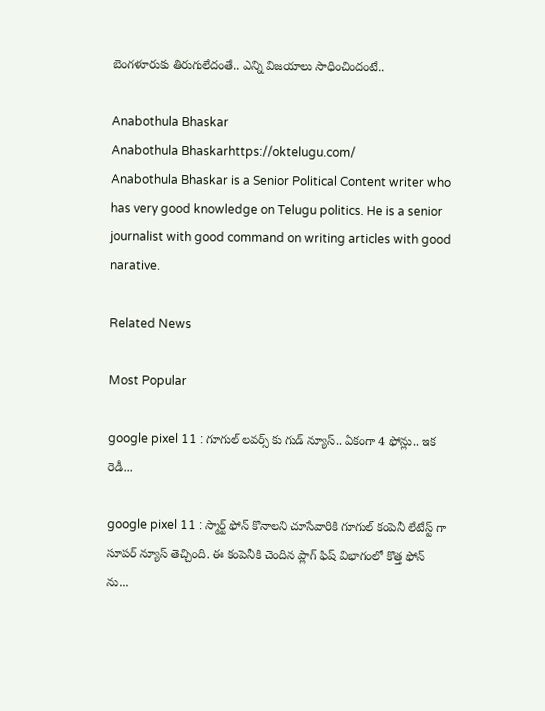బెంగళూరుకు తిరుగులేదంతే.. ఎన్ని విజయాలు సాధించిందంటే..

Anabothula Bhaskar
Anabothula Bhaskarhttps://oktelugu.com/
Anabothula Bhaskar is a Senior Political Content writer who has very good knowledge on Telugu politics. He is a senior journalist with good command on writing articles with good narative.

Related News

Most Popular

google pixel 11 : గూగుల్ లవర్స్ కు గుడ్ న్యూస్.. ఏకంగా 4 ఫోన్లు.. ఇక రెడీ...

google pixel 11 : స్మార్ట్ ఫోన్ కొనాలని చూసేవారికి గూగుల్ కంపెనీ లేటేస్ట్ గా సూపర్ న్యూస్ తెచ్చింది. ఈ కంపెనీకి చెందిన ప్లాగ్ ఫిష్ విభాగంలో కొత్త ఫోన్ ను...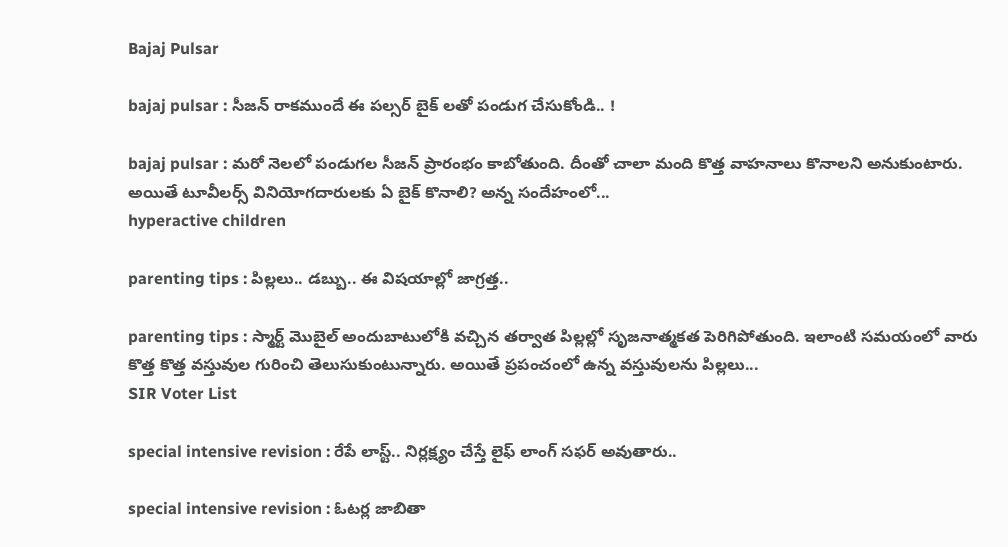Bajaj Pulsar

bajaj pulsar : సీజన్ రాకముందే ఈ పల్సర్ బైక్ లతో పండుగ చేసుకోండి.. !

bajaj pulsar : మరో నెలలో పండుగల సీజన్ ప్రారంభం కాబోతుంది. దీంతో చాలా మంది కొత్త వాహనాలు కొనాలని అనుకుంటారు. అయితే టూవీలర్స్ వినియోగదారులకు ఏ బైక్ కొనాలి? అన్న సందేహంలో...
hyperactive children

parenting tips : పిల్లలు.. డబ్బు.. ఈ విషయాల్లో జాగ్రత్త..

parenting tips : స్మార్ట్ మొబైల్ అందుబాటులోకి వచ్చిన తర్వాత పిల్లల్లో సృజనాత్మకత పెరిగిపోతుంది. ఇలాంటి సమయంలో వారు కొత్త కొత్త వస్తువుల గురించి తెలుసుకుంటున్నారు. అయితే ప్రపంచంలో ఉన్న వస్తువులను పిల్లలు...
SIR Voter List

special intensive revision : రేపే లాస్ట్.. నిర్లక్ష్యం చేస్తే లైఫ్ లాంగ్ సఫర్ అవుతారు..

special intensive revision : ఓటర్ల జాబితా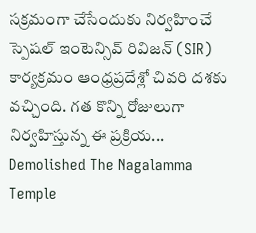సక్రమంగా చేసేందుకు నిర్వహించే స్పెషల్ ఇంటెన్సివ్ రివిజన్ (SIR) కార్యక్రమం ఆంధ్రప్రదేశ్లో చివరి దశకు వచ్చింది. గత కొన్ని రోజులుగా నిర్వహిస్తున్న ఈ ప్రక్రియ...
Demolished The Nagalamma Temple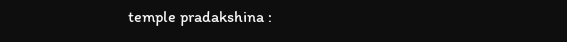temple pradakshina :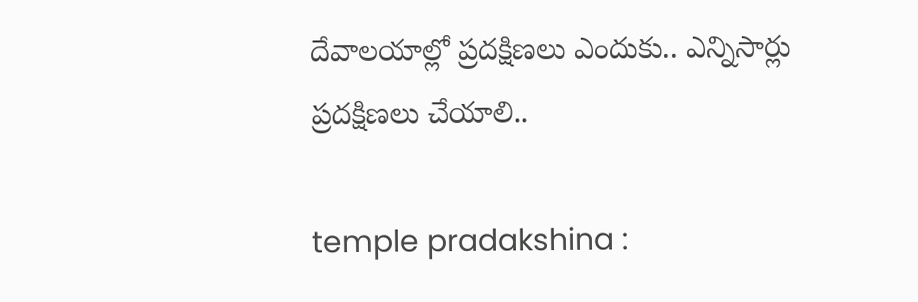దేవాలయాల్లో ప్రదక్షిణలు ఎందుకు.. ఎన్నిసార్లు ప్రదక్షిణలు చేయాలి..

temple pradakshina :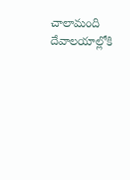చాలామంది దేవాలయాల్లోకి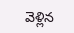వెళ్లిన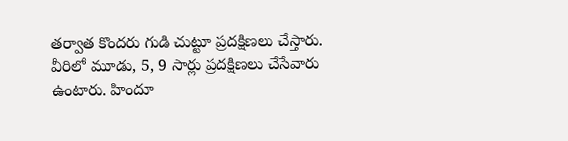తర్వాత కొందరు గుడి చుట్టూ ప్రదక్షిణలు చేస్తారు. వీరిలో మూడు, 5, 9 సార్లు ప్రదక్షిణలు చేసేవారు ఉంటారు. హిందూ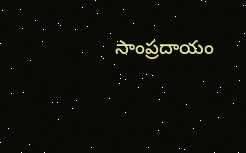సాంప్రదాయం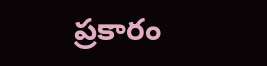ప్రకారం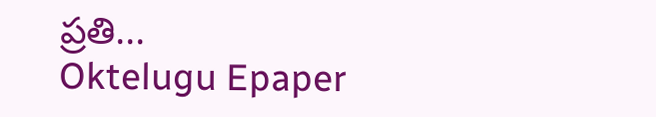ప్రతి...
Oktelugu Epaper